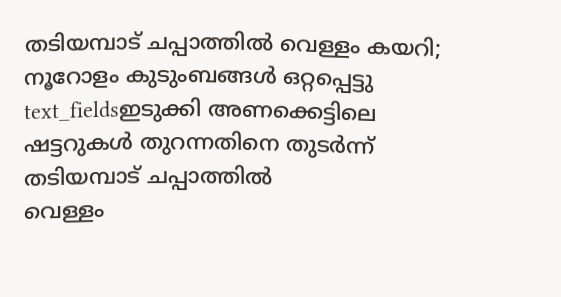തടിയമ്പാട് ചപ്പാത്തിൽ വെള്ളം കയറി; നൂറോളം കുടുംബങ്ങൾ ഒറ്റപ്പെട്ടു
text_fieldsഇടുക്കി അണക്കെട്ടിലെ ഷട്ടറുകൾ തുറന്നതിനെ തുടർന്ന് തടിയമ്പാട് ചപ്പാത്തിൽ
വെള്ളം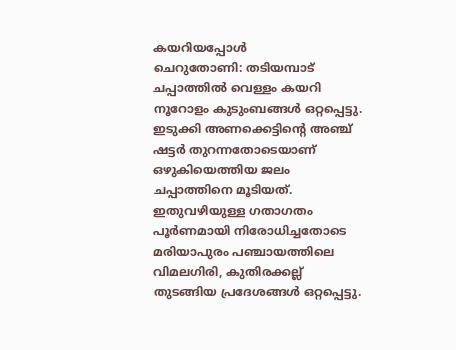കയറിയപ്പോൾ
ചെറുതോണി: തടിയമ്പാട് ചപ്പാത്തിൽ വെള്ളം കയറി നൂറോളം കുടുംബങ്ങൾ ഒറ്റപ്പെട്ടു. ഇടുക്കി അണക്കെട്ടിന്റെ അഞ്ച് ഷട്ടർ തുറന്നതോടെയാണ് ഒഴുകിയെത്തിയ ജലം ചപ്പാത്തിനെ മൂടിയത്. ഇതുവഴിയുള്ള ഗതാഗതം പൂർണമായി നിരോധിച്ചതോടെ മരിയാപുരം പഞ്ചായത്തിലെ വിമലഗിരി, കുതിരക്കല്ല് തുടങ്ങിയ പ്രദേശങ്ങൾ ഒറ്റപ്പെട്ടു.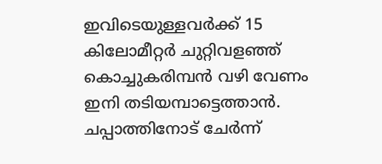ഇവിടെയുള്ളവർക്ക് 15 കിലോമീറ്റർ ചുറ്റിവളഞ്ഞ് കൊച്ചുകരിമ്പൻ വഴി വേണം ഇനി തടിയമ്പാട്ടെത്താൻ.
ചപ്പാത്തിനോട് ചേർന്ന്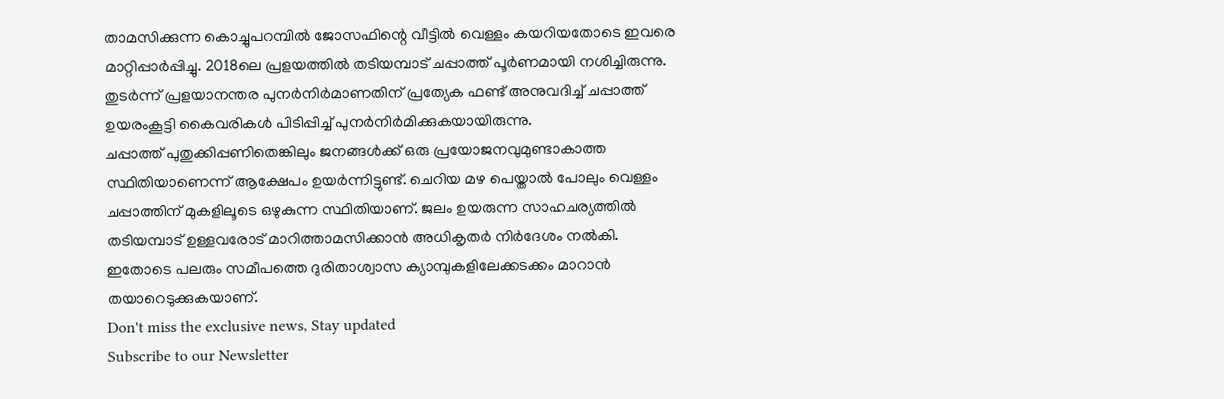താമസിക്കുന്ന കൊച്ചുപറമ്പിൽ ജോസഫിന്റെ വീട്ടിൽ വെള്ളം കയറിയതോടെ ഇവരെ മാറ്റിപ്പാർപ്പിച്ചു. 2018ലെ പ്രളയത്തിൽ തടിയമ്പാട് ചപ്പാത്ത് പൂർണമായി നശിച്ചിരുന്നു. തുടർന്ന് പ്രളയാനന്തര പുനർനിർമാണതിന് പ്രത്യേക ഫണ്ട് അനുവദിച്ച് ചപ്പാത്ത് ഉയരംകൂട്ടി കൈവരികൾ പിടിപ്പിച്ച് പുനർനിർമിക്കുകയായിരുന്നു.
ചപ്പാത്ത് പുതുക്കിപ്പണിതെങ്കിലും ജനങ്ങൾക്ക് ഒരു പ്രയോജനവുമുണ്ടാകാത്ത സ്ഥിതിയാണെന്ന് ആക്ഷേപം ഉയർന്നിട്ടുണ്ട്. ചെറിയ മഴ പെയ്താൽ പോലും വെള്ളം ചപ്പാത്തിന് മുകളിലൂടെ ഒഴുകുന്ന സ്ഥിതിയാണ്. ജലം ഉയരുന്ന സാഹചര്യത്തിൽ തടിയമ്പാട് ഉള്ളവരോട് മാറിത്താമസിക്കാൻ അധികൃതർ നിർദേശം നൽകി. ഇതോടെ പലരും സമീപത്തെ ദുരിതാശ്വാസ ക്യാമ്പുകളിലേക്കടക്കം മാറാൻ തയാറെടുക്കുകയാണ്.
Don't miss the exclusive news, Stay updated
Subscribe to our Newsletter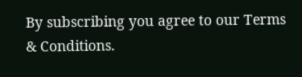By subscribing you agree to our Terms & Conditions.